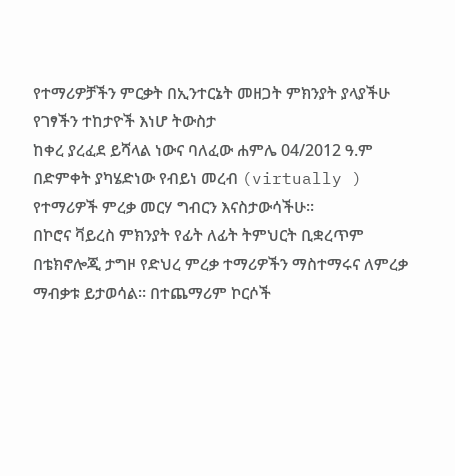የተማሪዎቻችን ምርቃት በኢንተርኔት መዘጋት ምክንያት ያላያችሁ የገፃችን ተከታዮች እነሆ ትውስታ
ከቀረ ያረፈደ ይሻላል ነውና ባለፈው ሐምሌ 04/2012 ዓ.ም በድምቀት ያካሄድነው የብይነ መረብ (virtually ) የተማሪዎች ምረቃ መርሃ ግብርን እናስታውሳችሁ፡፡
በኮሮና ቫይረስ ምክንያት የፊት ለፊት ትምህርት ቢቋረጥም በቴክኖሎጂ ታግዞ የድህረ ምረቃ ተማሪዎችን ማስተማሩና ለምረቃ ማብቃቱ ይታወሳል፡፡ በተጨማሪም ኮርሶች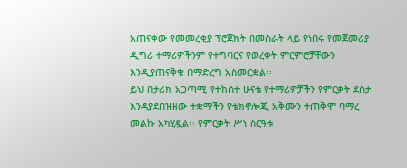አጠናቀው የመመረቂያ ፕሮጀክት በመስራት ላይ የነበሩ የመጀመሪያ ዲግሪ ተማሪዎችንም የተግባርና የወረቀት ምርምሮቻቸውን እንዲያጠናቅቁ በማድረግ አስመርቋል፡፡
ይህ በታሪክ አጋጣሚ የተከሰተ ሁናቴ የተማሪዎቻችን የምርቃት ደስታ እንዳያደበዝዘው ተቋማችን የቴክኖሎጂ አቅሙን ተጠቅሞ ባማረ መልኩ አካሂዷል፡፡ የምርቃት ሥነ ስርዓቱ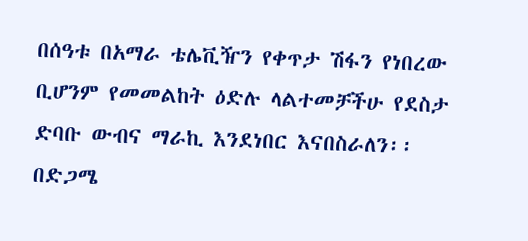በሰዓቱ በአማራ ቴሌቪዥን የቀጥታ ሽፋን የነበረው ቢሆንም የመመልከት ዕድሉ ላልተመቻችሁ የደስታ ድባቡ ውብና ማራኪ እንደነበር እናበስራለን፡፡
በድጋሜ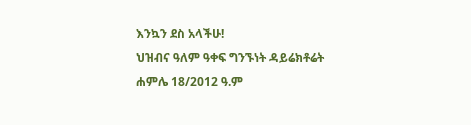እንኳን ደስ አላችሁ!
ህዝብና ዓለም ዓቀፍ ግንኙነት ዳይሬክቶሬት
ሐምሌ 18/2012 ዓ.ም